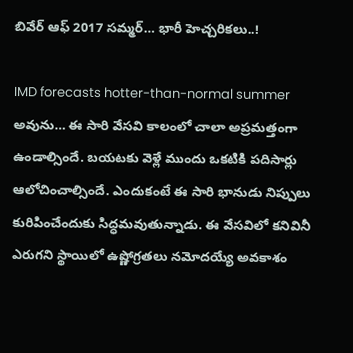బివేర్ ఆఫ్ 2017 సమ్మర్… భారీ హెచ్చరికలు..!

IMD forecasts hotter-than-normal summer అవును… ఈ సారి వేసవి కాలంలో చాలా అప్రమత్తంగా ఉండాల్సిందే. బయటకు వెళ్లే ముందు ఒకటికి పదిసార్లు ఆలోచించాల్సిందే. ఎందుకంటే ఈ సారి భానుడు నిప్పులు కురిపించేందుకు సిద్ధమవుతున్నాడు. ఈ వేసవిలో కనివినీ ఎరుగని స్థాయిలో ఉష్ణోగ్రతలు నమోదయ్యే అవకాశం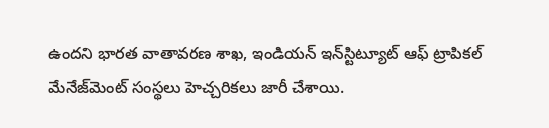ఉందని భారత వాతావరణ శాఖ, ఇండియన్‌ ఇన్‌స్టిట్యూట్‌ ఆఫ్‌ ట్రాపికల్‌ మేనేజ్‌మెంట్‌ సంస్థలు హెచ్చరికలు జారీ చేశాయి.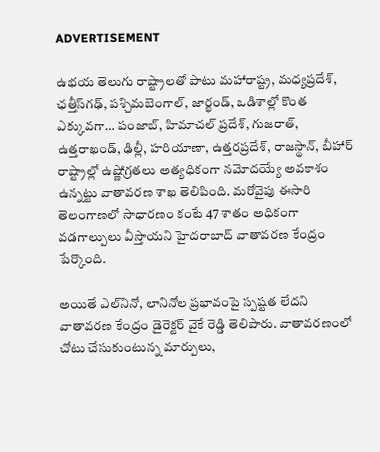ADVERTISEMENT

ఉభయ తెలుగు రాష్ట్రాలతో పాటు మహారాష్ట్ర, మధ్యప్రదేశ్, ఛత్తీస్‌గఢ్, పశ్చిమబెంగాల్, జార్ఖండ్, ఒడిశాల్లో కొంత ఎక్కువగా… పంజాబ్, హిమాచల్‌ ప్రదేశ్, గుజరాత్, ఉత్తరాఖండ్, ఢిల్లీ, హరియాణా, ఉత్తరప్రదేశ్, రాజస్థాన్, బీహార్‌ రాష్ట్రాల్లో ఉష్ణోగ్రతలు అత్యధికంగా నమోదయ్యే అవకాశం ఉన్నట్టు వాతావరణ శాఖ తెలిపింది. మరోవైపు ఈసారి తెలంగాణలో సాధారణం కంటే 47 శాతం అధికంగా వడగాల్పులు వీస్తాయని హైదరాబాద్ వాతావరణ కేంద్రం పేర్కొంది.

అయితే ఎల్‌నినో, లానినోల ప్రభావంపై స్పష్టత లేదని వాతావరణ కేంద్రం డైరెక్టర్ వైకే రెడ్డి తెలిపారు. వాతావరణంలో చోటు చేసుకుంటున్న మార్పులు,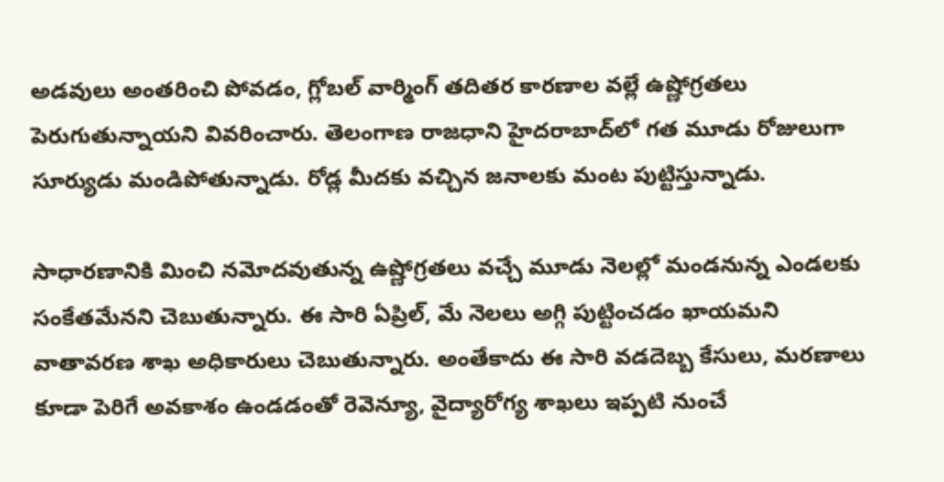అడవులు అంతరించి పోవడం, గ్లోబల్ వార్మింగ్ తదితర కారణాల వల్లే ఉష్ణోగ్రతలు పెరుగుతున్నాయని వివరించారు. తెలంగాణ రాజధాని హైదరాబాద్‌లో గత మూడు రోజులుగా సూర్యుడు మండిపోతున్నాడు. రోడ్ల మీదకు వచ్చిన జనాలకు మంట పుట్టిస్తున్నాడు.

సాధారణానికి మించి నమోదవుతున్న ఉష్ణోగ్రతలు వచ్చే మూడు నెలల్లో మండనున్న ఎండలకు సంకేతమేనని చెబుతున్నారు. ఈ సారి ఏప్రిల్, మే నెలలు అగ్గి పుట్టించడం ఖాయమని వాతావరణ శాఖ అధికారులు చెబుతున్నారు. అంతేకాదు ఈ సారి వడదెబ్బ కేసులు, మరణాలు కూడా పెరిగే అవకాశం ఉండడంతో రెవెన్యూ, వైద్యారోగ్య శాఖలు ఇప్పటి నుంచే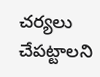చర్యలు చేపట్టాలని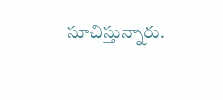సూచిస్తున్నారు.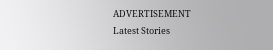ADVERTISEMENT
Latest Stories